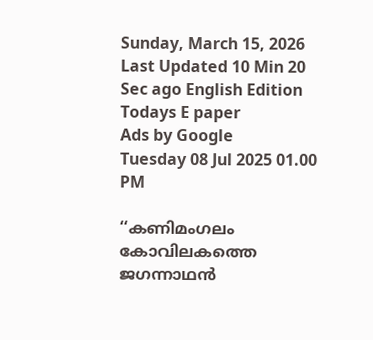Sunday, March 15, 2026 Last Updated 10 Min 20 Sec ago English Edition
Todays E paper
Ads by Google
Tuesday 08 Jul 2025 01.00 PM

‘‘കണിമംഗലം കോവിലകത്തെ ജഗന്നാഥന്‍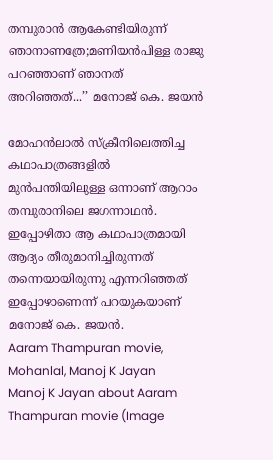തമ്പുരാന്‍ ആകേണ്ടിയിരുന്ന് ഞാനാണത്രേ;മണിയന്‍പിള്ള രാജു പറഞ്ഞാണ് ഞാനത് അറിഞ്ഞത്...’’ മനോജ് കെ. ജയന്‍

മോഹന്‍ലാല്‍ സ്ക്രീനിലെത്തിച്ച കഥാപാത്രങ്ങളില്‍ മുന്‍പന്തിയിലുള്ള ഒന്നാണ് ആറാം തമ്പുരാനിലെ ജഗന്നാഥന്‍. ഇപ്പോഴിതാ ആ കഥാപാത്രമായി ആദ്യം തീരുമാനിച്ചിരുന്നത് തന്നെയായിരുന്നു എന്നറിഞ്ഞത് ഇപ്പോഴാണെന്ന് പറയുകയാണ് മനോജ് കെ. ജയന്‍.
Aaram Thampuran movie, Mohanlal, Manoj K Jayan
Manoj K Jayan about Aaram Thampuran movie (Image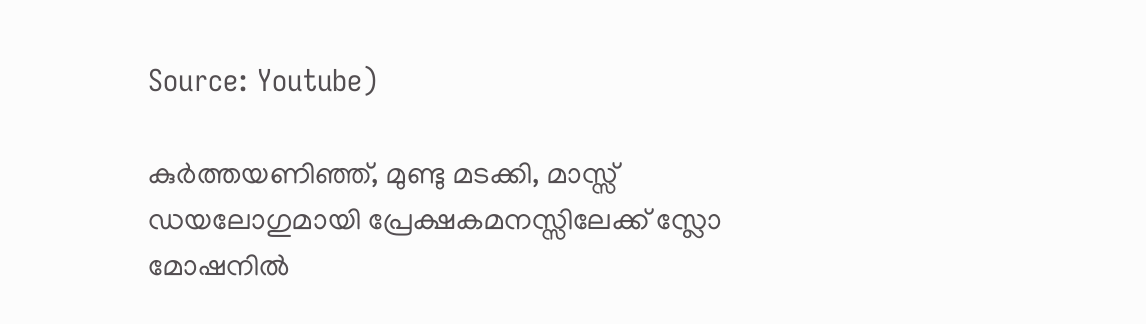Source: Youtube)

കുര്‍ത്തയണിഞ്ഞ്, മുണ്ടു മടക്കി, മാസ്സ് ഡയലോഗുമായി പ്രേക്ഷകമനസ്സിലേക്ക് സ്ലോ മോഷനില്‍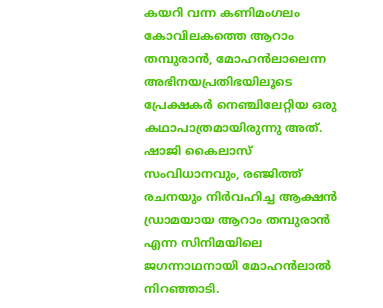കയറി വന്ന കണിമംഗലം കോവിലകത്തെ ആറാം തമ്പുരാന്‍, മോഹന്‍ലാലെന്ന അഭിനയപ്രതിഭയിലൂടെ പ്രേക്ഷകര്‍ നെഞ്ചിലേറ്റിയ ഒരു കഥാപാത്രമായിരുന്നു അത്. ഷാജി കൈലാസ് സംവിധാനവും, രഞ്ജിത്ത് രചനയും നിർവഹിച്ച ആക്ഷൻ ഡ്രാമയായ ആറാം തമ്പുരാന്‍ എന്ന സിനിമയിലെ ജഗന്നാഥനായി മോഹൻലാല്‍ നിറഞ്ഞാടി.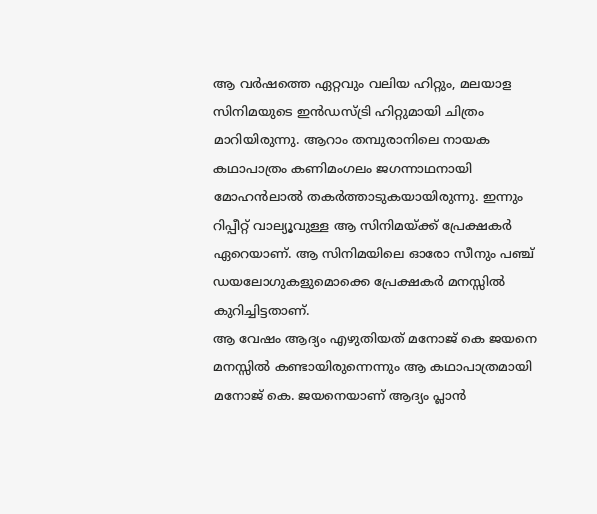ആ വർഷത്തെ ഏറ്റവും വലിയ ഹിറ്റും, മലയാള സിനിമയുടെ ഇൻഡസ്ട്രി ഹിറ്റുമായി ചിത്രം മാറിയിരുന്നു. ആറാം തമ്പുരാനിലെ നായക കഥാപാത്രം കണിമംഗലം ജഗന്നാഥനായി മോഹൻലാല്‍ തകർത്താടുകയായിരുന്നു. ഇന്നും റിപ്പീറ്റ് വാല്യൂവുള്ള ആ സിനിമയ്ക്ക് പ്രേക്ഷകര്‍ ഏറെയാണ്. ആ സിനിമയിലെ ഓരോ സീനും പഞ്ച് ഡയലോഗുകളുമൊക്കെ പ്രേക്ഷകര്‍ മനസ്സില്‍ കുറിച്ചിട്ടതാണ്.
ആ വേഷം ആദ്യം എഴുതിയത് മനോജ് കെ ജയനെ മനസ്സില്‍ കണ്ടായിരുന്നെന്നും ആ കഥാപാത്രമായി മനോജ് കെ. ജയനെയാണ് ആദ്യം പ്ലാന്‍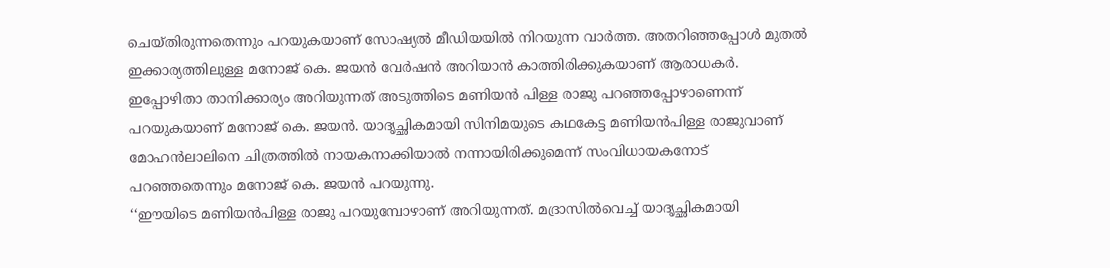ചെയ്തിരുന്നതെന്നും പറയുകയാണ് സോഷ്യല്‍ മീഡിയയില്‍ നിറയുന്ന വാര്‍ത്ത. അതറിഞ്ഞപ്പോള്‍ മുതല്‍ ഇക്കാര്യത്തിലുള്ള മനോജ് കെ. ജയന്‍ വേര്‍ഷന്‍ അറിയാന്‍ കാത്തിരിക്കുകയാണ് ആരാധകര്‍.
ഇപ്പോഴിതാ താനിക്കാര്യം അറിയുന്നത് അടുത്തിടെ മണിയന്‍ പിള്ള രാജു പറഞ്ഞപ്പോഴാണെന്ന് പറയുകയാണ് മനോജ് കെ. ജയന്‍. യാദൃച്ഛികമായി സിനിമയുടെ കഥകേട്ട മണിയന്‍പിള്ള രാജുവാണ് മോഹന്‍ലാലിനെ ചിത്രത്തില്‍ നായകനാക്കിയാല്‍ നന്നായിരിക്കുമെന്ന് സംവിധായകനോട് പറഞ്ഞതെന്നും മനോജ് കെ. ജയന്‍ പറയുന്നു.
‘‘ഈയിടെ മണിയന്‍പിള്ള രാജു പറയുമ്പോഴാണ് അറിയുന്നത്. മദ്രാസില്‍വെച്ച്‌ യാദൃച്ഛികമായി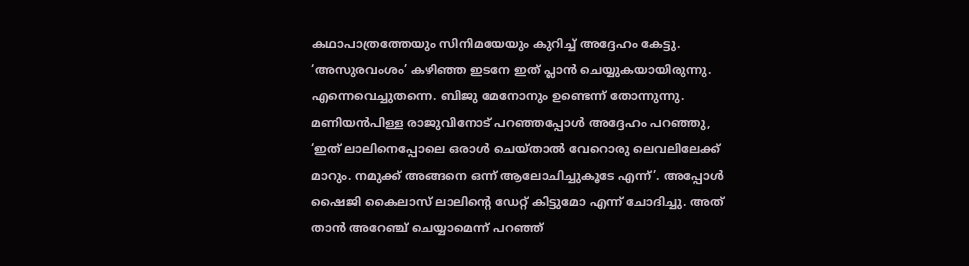കഥാപാത്രത്തേയും സിനിമയേയും കുറിച്ച്‌ അദ്ദേഹം കേട്ടു. ‘അസുരവംശം’ കഴിഞ്ഞ ഇടനേ ഇത് പ്ലാന്‍ ചെയ്യുകയായിരുന്നു. എന്നെവെച്ചുതന്നെ. ബിജു മേനോനും ഉണ്ടെന്ന് തോന്നുന്നു. മണിയന്‍പിള്ള രാജുവിനോട് പറഞ്ഞപ്പോള്‍ അദ്ദേഹം പറഞ്ഞു, ‘ഇത് ലാലിനെപ്പോലെ ഒരാള്‍ ചെയ്താല്‍ വേറൊരു ലെവലിലേക്ക് മാറും. നമുക്ക് അങ്ങനെ ഒന്ന് ആലോചിച്ചുകൂടേ എന്ന്’. അപ്പോള്‍ ഷൈജി കൈലാസ് ലാലിന്റെ ഡേറ്റ് കിട്ടുമോ എന്ന് ചോദിച്ചു. അത് താന്‍ അറേഞ്ച് ചെയ്യാമെന്ന് പറഞ്ഞ്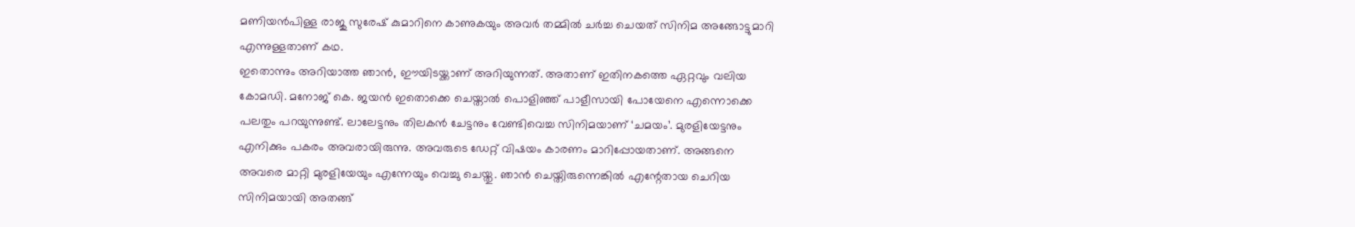മണിയന്‍പിള്ള രാജു സുരേഷ് കുമാറിനെ കാണുകയും അവര്‍ തമ്മില്‍ ചര്‍ച്ച ചെയത് സിനിമ അങ്ങോട്ടുമാറി എന്നുള്ളതാണ് കഥ.
ഇതൊന്നും അറിയാത്ത ഞാന്‍, ഈയിടയ്ക്കാണ് അറിയുന്നത്. അതാണ് ഇതിനകത്തെ ഏറ്റവും വലിയ കോമഡി. മനോജ് കെ. ജയന്‍ ഇതൊക്കെ ചെയ്താല്‍ പൊളിഞ്ഞ് പാളീസായി പോയേനെ എന്നൊക്കെ പലതും പറയുന്നുണ്ട്. ലാലേട്ടനും തിലകന്‍ ചേട്ടനും വേണ്ടിവെച്ച സിനിമയാണ് ‘ചമയം’. മുരളിയേട്ടനും എനിക്കും പകരം അവരായിരുന്നു. അവരുടെ ഡേറ്റ് വിഷയം കാരണം മാറിപ്പോയതാണ്. അങ്ങനെ അവരെ മാറ്റി മുരളിയേയും എന്നേയും വെച്ചു ചെയ്തു. ഞാന്‍ ചെയ്തിരുന്നെങ്കില്‍ എന്റേതായ ചെറിയ സിനിമയായി അതങ്ങ്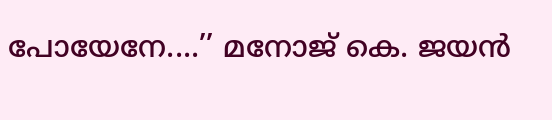പോയേനേ....’’ മനോജ് കെ. ജയൻ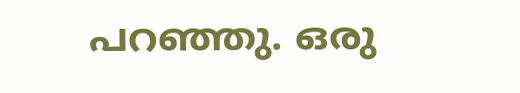പറഞ്ഞു. ഒരു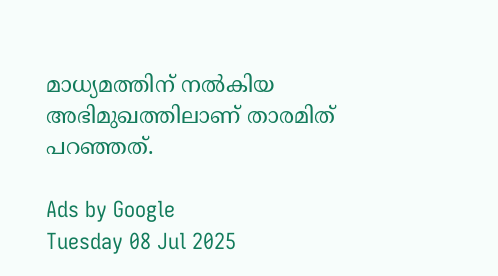മാധ്യമത്തിന് നല്‍കിയ അഭിമുഖത്തിലാണ് താരമിത് പറഞ്ഞത്.

Ads by Google
Tuesday 08 Jul 2025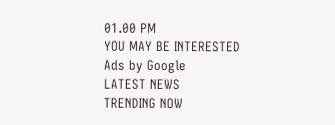01.00 PM
YOU MAY BE INTERESTED
Ads by Google
LATEST NEWS
TRENDING NOW